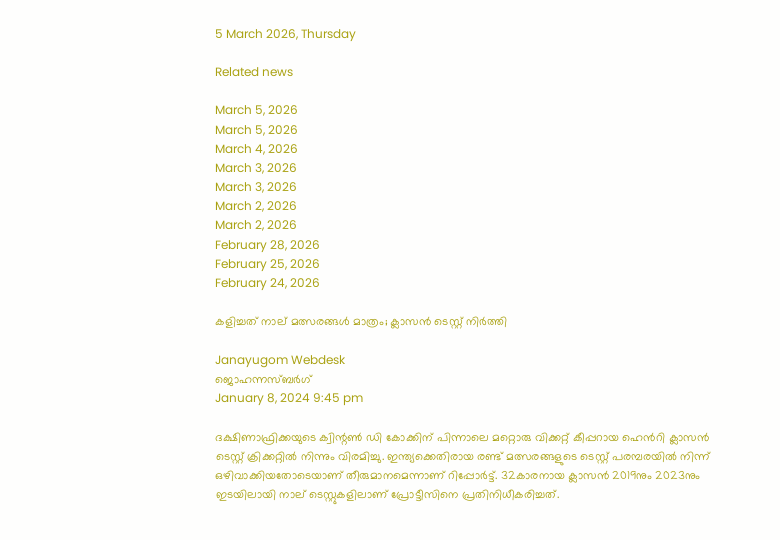5 March 2026, Thursday

Related news

March 5, 2026
March 5, 2026
March 4, 2026
March 3, 2026
March 3, 2026
March 2, 2026
March 2, 2026
February 28, 2026
February 25, 2026
February 24, 2026

കളിച്ചത് നാല് മത്സരങ്ങള്‍ മാത്രം; ക്ലാസന്‍ ടെസ്റ്റ് നിര്‍ത്തി

Janayugom Webdesk
ജൊഹന്നസ്ബര്‍ഗ്
January 8, 2024 9:45 pm

ദക്ഷിണാഫ്രിക്കയുടെ ക്വിന്റണ്‍ ഡി കോക്കിന് പിന്നാലെ മറ്റൊരു വിക്കറ്റ് കീപ്പറായ ഹെന്‍റി ക്ലാസന്‍ ടെസ്റ്റ് ക്രിക്കറ്റില്‍ നിന്നും വിരമിച്ചു. ഇന്ത്യക്കെതിരായ രണ്ട് മത്സരങ്ങളുടെ ടെസ്റ്റ് പരമ്പരയിൽ നിന്ന് ഒഴിവാക്കിയതോടെയാണ് തീരുമാനമെന്നാണ് റിപ്പോര്‍ട്ട്. 32കാരനായ ക്ലാസന്‍ 2019നും 2023നും ഇടയിലായി നാല് ടെസ്റ്റുകളിലാണ് പ്രോട്ടീസിനെ പ്രതിനിധീകരിച്ചത്.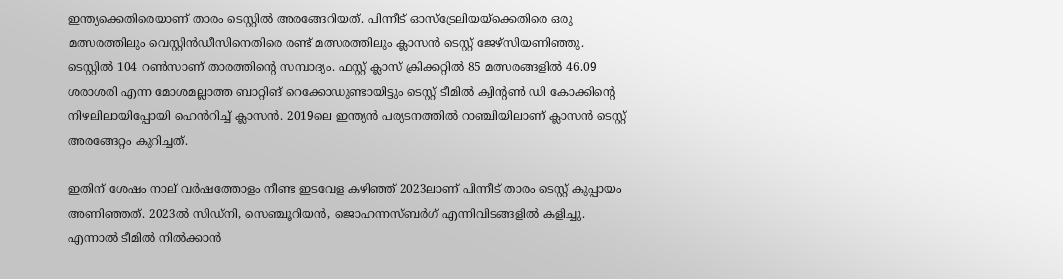ഇന്ത്യക്കെതിരെയാണ് താരം ടെസ്റ്റിൽ അരങ്ങേറിയത്. പിന്നീട് ഓസ്ട്രേലിയയ്ക്കെതിരെ ഒരു മത്സരത്തിലും വെസ്റ്റിൻഡീസിനെതിരെ രണ്ട് മത്സരത്തിലും ക്ലാസൻ ടെസ്റ്റ് ജേഴ്സിയണിഞ്ഞു. ടെസ്റ്റിൽ 104 റണ്‍സാണ് താരത്തിന്റെ സമ്പാദ്യം. ഫസ്റ്റ് ക്ലാസ് ക്രിക്കറ്റില്‍ 85 മത്സരങ്ങളില്‍ 46.09 ശരാശരി എന്ന മോശമല്ലാത്ത ബാറ്റിങ് റെക്കോഡുണ്ടായിട്ടും ടെസ്റ്റ് ടീമില്‍ ക്വിന്റണ്‍ ഡി കോക്കിന്റെ നിഴലിലായിപ്പോയി ഹെന്‍‌റിച്ച് ക്ലാസന്‍. 2019ലെ ഇന്ത്യന്‍ പര്യടനത്തില്‍ റാഞ്ചിയിലാണ് ക്ലാസന്‍ ടെസ്റ്റ് അരങ്ങേറ്റം കുറിച്ചത്.

ഇതിന് ശേഷം നാല് വര്‍ഷത്തോളം നീണ്ട ഇടവേള കഴിഞ്ഞ് 2023ലാണ് പിന്നീട് താരം ടെസ്റ്റ് കുപ്പായം അണിഞ്ഞത്. 2023ല്‍ സിഡ്‌നി, സെഞ്ചൂറിയന്‍, ജൊഹന്നസ്‌ബര്‍ഗ് എന്നിവിടങ്ങളില്‍ കളിച്ചു. എന്നാല്‍ ടീമില്‍ നില്‍ക്കാന്‍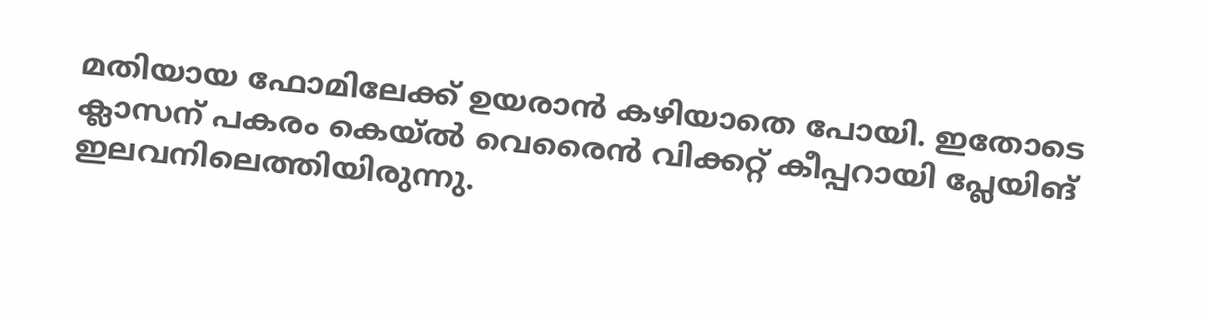മതിയായ ഫോമിലേക്ക് ഉയരാന്‍ കഴിയാതെ പോയി. ഇതോടെ ക്ലാസന് പകരം കെയ്‌ല്‍ വെരൈന്‍ വിക്കറ്റ് കീപ്പറായി പ്ലേയിങ് ഇലവനിലെത്തിയിരുന്നു.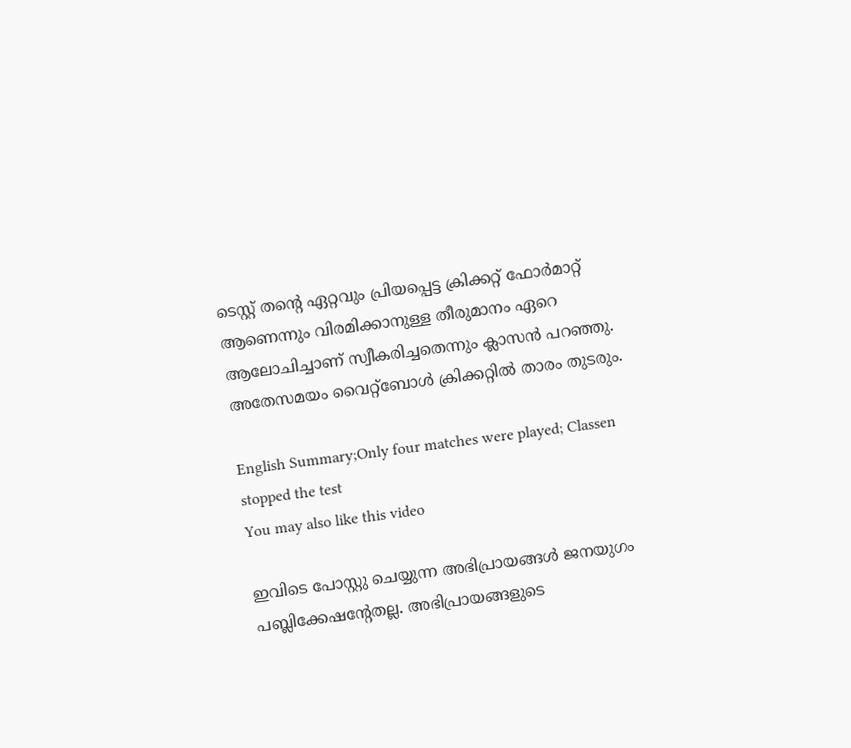ടെസ്റ്റ് തന്റെ ഏറ്റവും പ്രിയപ്പെട്ട ക്രിക്കറ്റ് ഫോർമാറ്റ് ആണെന്നും വിരമിക്കാനുള്ള തീരുമാനം ഏറെ ആലോചിച്ചാണ് സ്വീകരിച്ചതെന്നും ക്ലാസൻ പറഞ്ഞു. അതേസമയം വൈറ്റ്ബോള്‍ ക്രിക്കറ്റില്‍ താരം തുടരും.

English Summary;Only four matches were played; Classen stopped the test
You may also like this video

ഇവിടെ പോസ്റ്റു ചെയ്യുന്ന അഭിപ്രായങ്ങള്‍ ജനയുഗം പബ്ലിക്കേഷന്റേതല്ല. അഭിപ്രായങ്ങളുടെ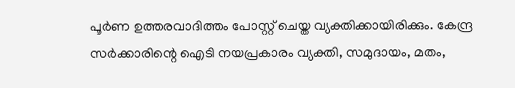പൂര്‍ണ ഉത്തരവാദിത്തം പോസ്റ്റ് ചെയ്ത വ്യക്തിക്കായിരിക്കും. കേന്ദ്ര സര്‍ക്കാരിന്റെ ഐടി നയപ്രകാരം വ്യക്തി, സമുദായം, മതം,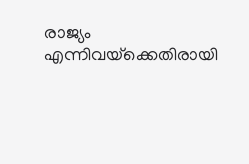രാജ്യം എന്നിവയ്‌ക്കെതിരായി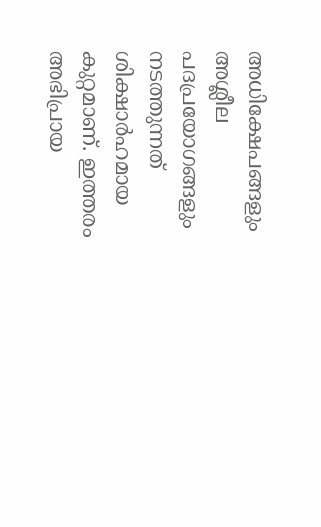അധിക്ഷേപങ്ങളും അശ്ലീല പദപ്രയോഗങ്ങളും നടത്തുന്നത് ശിക്ഷാര്‍ഹമായ കുറ്റമാണ്. ഇത്തരം അഭിപ്രായ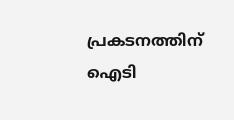പ്രകടനത്തിന് ഐടി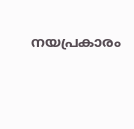നയപ്രകാരം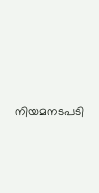നിയമനടപടി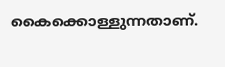കൈക്കൊള്ളുന്നതാണ്.